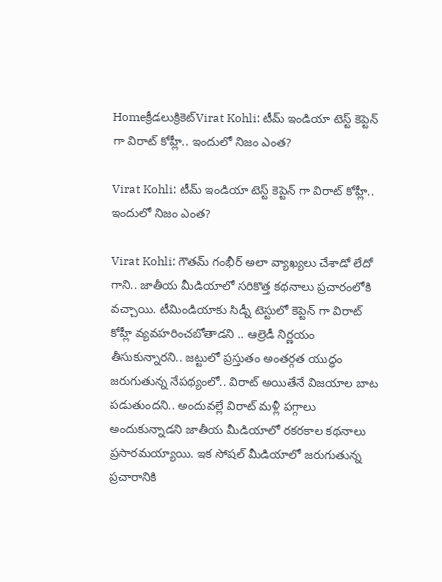Homeక్రీడలుక్రికెట్‌Virat Kohli: టీమ్ ఇండియా టెస్ట్ కెప్టెన్ గా విరాట్ కోహ్లీ.. ఇందులో నిజం ఎంత?

Virat Kohli: టీమ్ ఇండియా టెస్ట్ కెప్టెన్ గా విరాట్ కోహ్లీ.. ఇందులో నిజం ఎంత?

Virat Kohli: గౌతమ్ గంభీర్ అలా వ్యాఖ్యలు చేశాడో లేదో గాని.. జాతీయ మీడియాలో సరికొత్త కథనాలు ప్రచారంలోకి వచ్చాయి. టీమిండియాకు సిడ్నీ టెస్టులో కెప్టెన్ గా విరాట్ కోహ్లీ వ్యవహరించబోతాడని .. ఆల్రెడీ నిర్ణయం తీసుకున్నారని.. జట్టులో ప్రస్తుతం అంతర్గత యుద్ధం జరుగుతున్న నేపథ్యంలో.. విరాట్ అయితేనే విజయాల బాట పడుతుందని.. అందువల్లే విరాట్ మళ్లీ పగ్గాలు అందుకున్నాడని జాతీయ మీడియాలో రకరకాల కథనాలు ప్రసారమయ్యాయి. ఇక సోషల్ మీడియాలో జరుగుతున్న ప్రచారానికి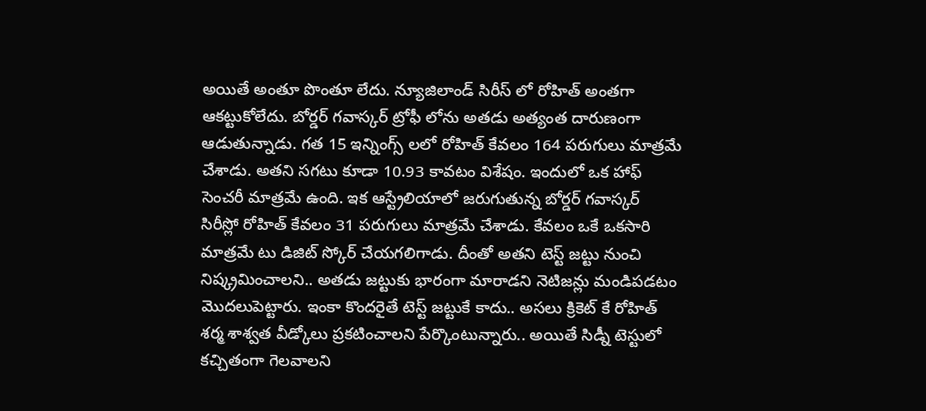అయితే అంతూ పొంతూ లేదు. న్యూజిలాండ్ సిరీస్ లో రోహిత్ అంతగా ఆకట్టుకోలేదు. బోర్డర్ గవాస్కర్ ట్రోఫీ లోను అతడు అత్యంత దారుణంగా ఆడుతున్నాడు. గత 15 ఇన్నింగ్స్ లలో రోహిత్ కేవలం 164 పరుగులు మాత్రమే చేశాడు. అతని సగటు కూడా 10.93 కావటం విశేషం. ఇందులో ఒక హాఫ్ సెంచరీ మాత్రమే ఉంది. ఇక ఆస్ట్రేలియాలో జరుగుతున్న బోర్డర్ గవాస్కర్ సిరీస్లో రోహిత్ కేవలం 31 పరుగులు మాత్రమే చేశాడు. కేవలం ఒకే ఒకసారి మాత్రమే టు డిజిట్ స్కోర్ చేయగలిగాడు. దీంతో అతని టెస్ట్ జట్టు నుంచి నిష్క్రమించాలని.. అతడు జట్టుకు భారంగా మారాడని నెటిజన్లు మండిపడటం మొదలుపెట్టారు. ఇంకా కొందరైతే టెస్ట్ జట్టుకే కాదు.. అసలు క్రికెట్ కే రోహిత్ శర్మ శాశ్వత వీడ్కోలు ప్రకటించాలని పేర్కొంటున్నారు.. అయితే సిడ్నీ టెస్టులో కచ్చితంగా గెలవాలని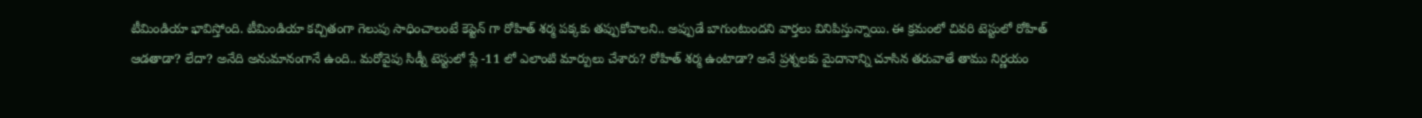టీమిండియా భావిస్తోంది. టీమిండియా కచ్చితంగా గెలుపు సాధించాలంటే కెప్టెన్ గా రోహిత్ శర్మ పక్కకు తప్పుకోవాలని.. అప్పుడే బాగుంటుందని వార్తలు వినిపిస్తున్నాయి. ఈ క్రమంలో చివరి టెస్టులో రోహిత్ ఆడతాడా? లేదా? అనేది అనుమానంగానే ఉంది.. మరోవైపు సిడ్నీ టెస్టులో ప్లే -11 లో ఎలాంటి మార్పులు చేశారు? రోహిత్ శర్మ ఉంటాడా? అనే ప్రశ్నలకు మైదానాన్ని చూసిన తరువాతే తాము నిర్ణయం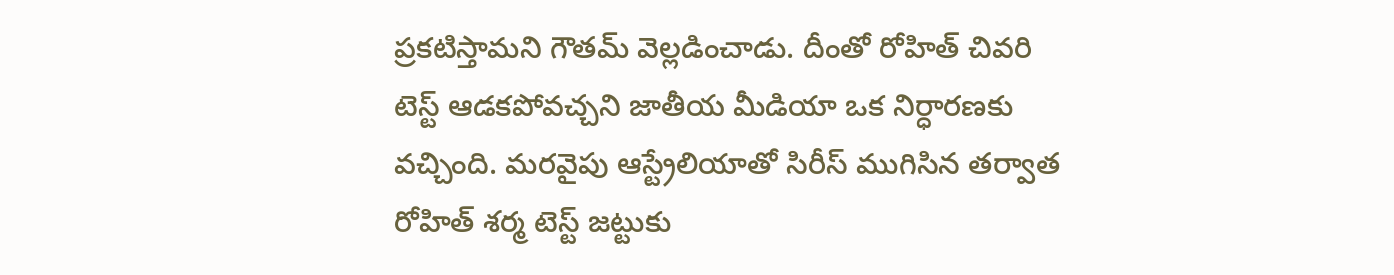ప్రకటిస్తామని గౌతమ్ వెల్లడించాడు. దీంతో రోహిత్ చివరి టెస్ట్ ఆడకపోవచ్చని జాతీయ మీడియా ఒక నిర్ధారణకు వచ్చింది. మరవైపు ఆస్ట్రేలియాతో సిరీస్ ముగిసిన తర్వాత రోహిత్ శర్మ టెస్ట్ జట్టుకు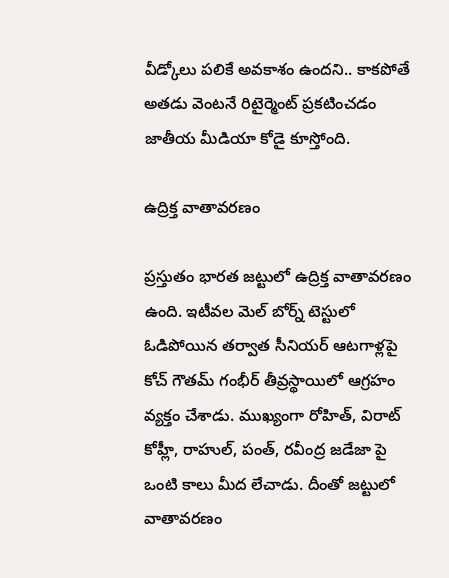వీడ్కోలు పలికే అవకాశం ఉందని.. కాకపోతే అతడు వెంటనే రిటైర్మెంట్ ప్రకటించడం జాతీయ మీడియా కోడై కూస్తోంది.

ఉద్రిక్త వాతావరణం

ప్రస్తుతం భారత జట్టులో ఉద్రిక్త వాతావరణం ఉంది. ఇటీవల మెల్ బోర్న్ టెస్టులో ఓడిపోయిన తర్వాత సీనియర్ ఆటగాళ్లపై కోచ్ గౌతమ్ గంభీర్ తీవ్రస్థాయిలో ఆగ్రహం వ్యక్తం చేశాడు. ముఖ్యంగా రోహిత్, విరాట్ కోహ్లీ, రాహుల్, పంత్, రవీంద్ర జడేజా పై ఒంటి కాలు మీద లేచాడు. దీంతో జట్టులో వాతావరణం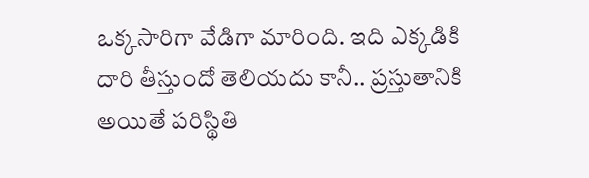ఒక్కసారిగా వేడిగా మారింది. ఇది ఎక్కడికి దారి తీస్తుందో తెలియదు కానీ.. ప్రస్తుతానికి అయితే పరిస్థితి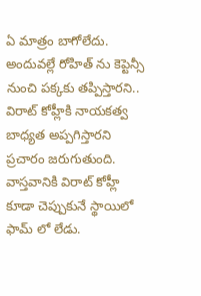ఏ మాత్రం బాగోలేదు. అందువల్లే రోహిత్ ను కెప్టెన్సీ నుంచి పక్కకు తప్పిస్తారని.. విరాట్ కోహ్లీకి నాయకత్వ బాధ్యత అప్పగిస్తారని ప్రచారం జరుగుతుంది. వాస్తవానికి విరాట్ కోహ్లీ కూడా చెప్పుకునే స్థాయిలో ఫామ్ లో లేడు.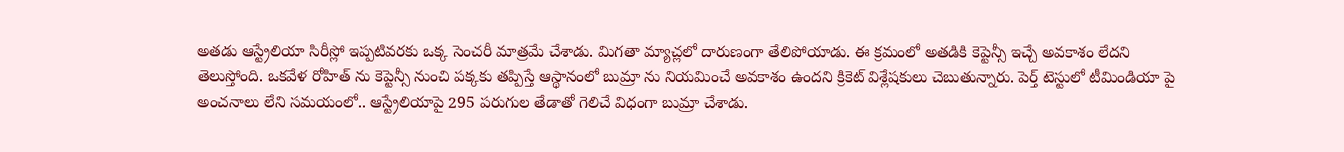అతడు ఆస్ట్రేలియా సిరీస్లో ఇప్పటివరకు ఒక్క సెంచరీ మాత్రమే చేశాడు. మిగతా మ్యాచ్లలో దారుణంగా తేలిపోయాడు. ఈ క్రమంలో అతడికి కెప్టెన్సీ ఇచ్చే అవకాశం లేదని తెలుస్తోంది. ఒకవేళ రోహిత్ ను కెప్టెన్సీ నుంచి పక్కకు తప్పిస్తే ఆస్థానంలో బుమ్రా ను నియమించే అవకాశం ఉందని క్రికెట్ విశ్లేషకులు చెబుతున్నారు. పెర్త్ టెస్టులో టీమిండియా పై అంచనాలు లేని సమయంలో.. ఆస్ట్రేలియాపై 295 పరుగుల తేడాతో గెలిచే విధంగా బుమ్రా చేశాడు.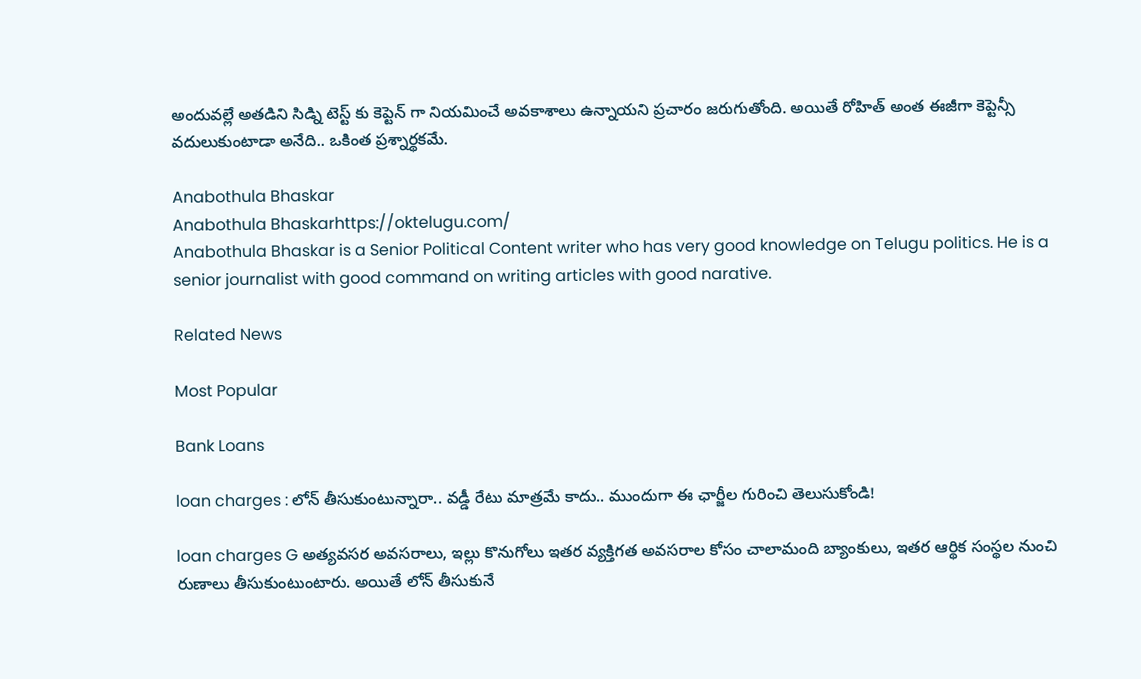అందువల్లే అతడిని సిడ్ని టెస్ట్ కు కెప్టెన్ గా నియమించే అవకాశాలు ఉన్నాయని ప్రచారం జరుగుతోంది. అయితే రోహిత్ అంత ఈజీగా కెప్టెన్సీ వదులుకుంటాడా అనేది.. ఒకింత ప్రశ్నార్థకమే.

Anabothula Bhaskar
Anabothula Bhaskarhttps://oktelugu.com/
Anabothula Bhaskar is a Senior Political Content writer who has very good knowledge on Telugu politics. He is a senior journalist with good command on writing articles with good narative.

Related News

Most Popular

Bank Loans

loan charges : లోన్ తీసుకుంటున్నారా.. వడ్డీ రేటు మాత్రమే కాదు.. ముందుగా ఈ ఛార్జీల గురించి తెలుసుకోండి!

loan charges G అత్యవసర అవసరాలు, ఇల్లు కొనుగోలు ఇతర వ్యక్తిగత అవసరాల కోసం చాలామంది బ్యాంకులు, ఇతర ఆర్థిక సంస్థల నుంచి రుణాలు తీసుకుంటుంటారు. అయితే లోన్ తీసుకునే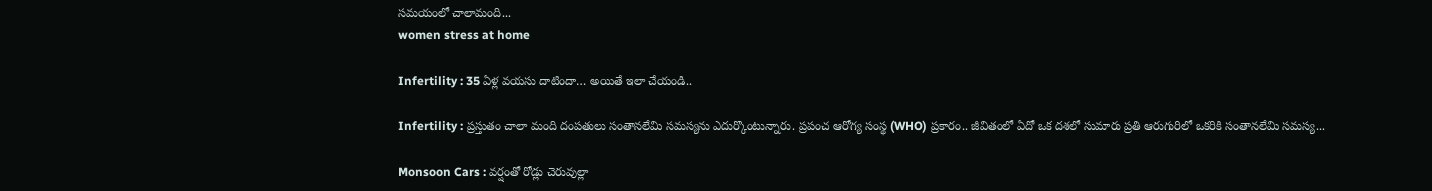సమయంలో చాలామంది...
women stress at home

Infertility : 35 ఏళ్ల వయసు దాటిందా… అయితే ఇలా చేయండి..

Infertility : ప్రస్తుతం చాలా మంది దంపతులు సంతానలేమి సమస్యను ఎదుర్కొంటున్నారు. ప్రపంచ ఆరోగ్య సంస్థ (WHO) ప్రకారం.. జీవితంలో ఏదో ఒక దశలో సుమారు ప్రతి ఆరుగురిలో ఒకరికి సంతానలేమి సమస్య...

Monsoon Cars : వర్షంతో రోడ్లు చెరువుల్లా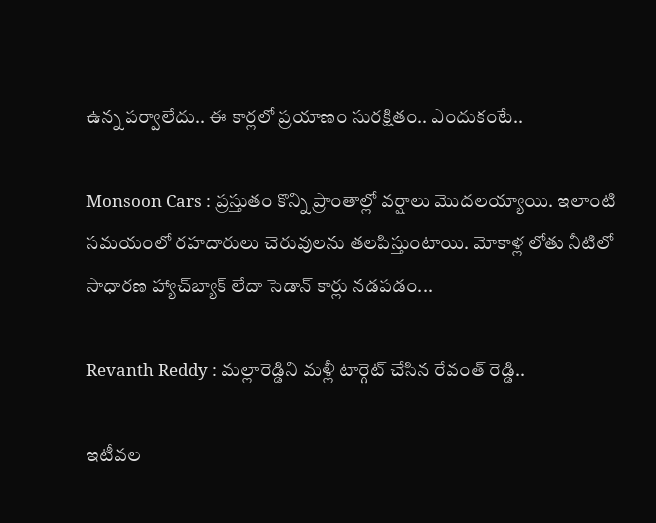ఉన్న పర్వాలేదు.. ఈ కార్లలో ప్రయాణం సురక్షితం.. ఎందుకంటే..

Monsoon Cars : ప్రస్తుతం కొన్ని ప్రాంతాల్లో వర్షాలు మొదలయ్యాయి. ఇలాంటి సమయంలో రహదారులు చెరువులను తలపిస్తుంటాయి. మోకాళ్ల లోతు నీటిలో సాధారణ హ్యాచ్‌బ్యాక్ లేదా సెడాన్ కార్లు నడపడం...

Revanth Reddy : మల్లారెడ్డిని మళ్లీ టార్గెట్ చేసిన రేవంత్ రెడ్డి..

ఇటీవల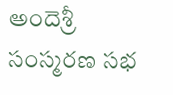అందెశ్రీ సంస్మరణ సభ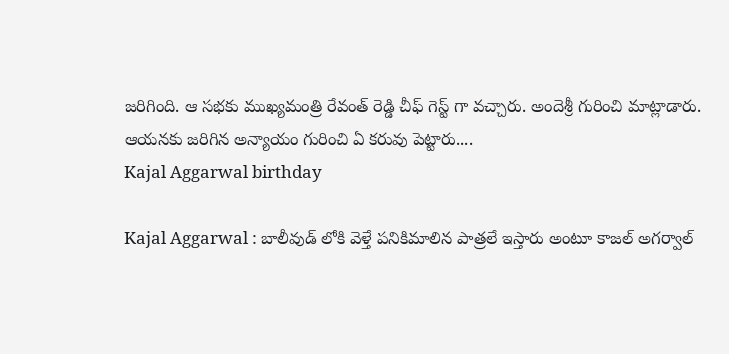జరిగింది. ఆ సభకు ముఖ్యమంత్రి రేవంత్ రెడ్డి చీఫ్ గెస్ట్ గా వచ్చారు. అందెశ్రీ గురించి మాట్లాడారు. ఆయనకు జరిగిన అన్యాయం గురించి ఏ కరువు పెట్టారు....
Kajal Aggarwal birthday

Kajal Aggarwal : బాలీవుడ్ లోకి వెళ్తే పనికిమాలిన పాత్రలే ఇస్తారు అంటూ కాజల్ అగర్వాల్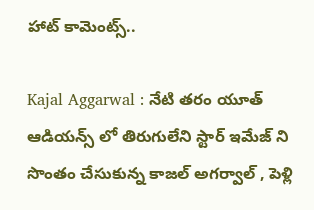హాట్ కామెంట్స్..

Kajal Aggarwal : నేటి తరం యూత్ ఆడియన్స్ లో తిరుగులేని స్టార్ ఇమేజ్ ని సొంతం చేసుకున్న కాజల్ అగర్వాల్ , పెళ్లి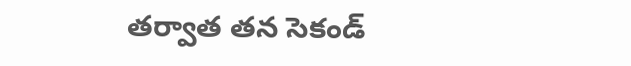తర్వాత తన సెకండ్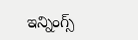ఇన్నింగ్స్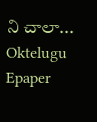ని చాలా...
Oktelugu Epaper